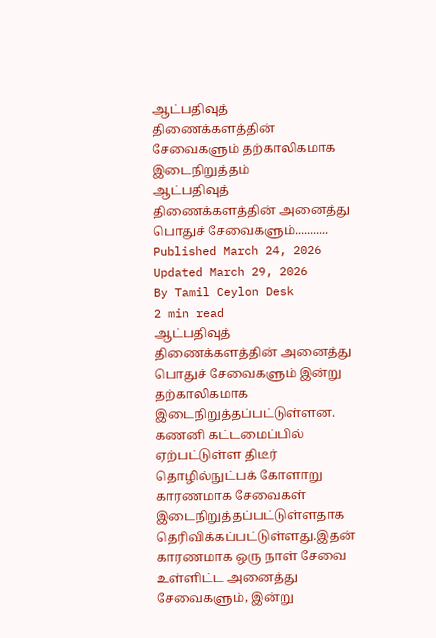ஆட்பதிவுத் திணைக்களத்தின் சேவைகளும் தற்காலிகமாக இடைநிறுத்தம்
ஆட்பதிவுத் திணைக்களத்தின் அனைத்து பொதுச் சேவைகளும்...........
Published March 24, 2026
Updated March 29, 2026
By Tamil Ceylon Desk
2 min read
ஆட்பதிவுத் திணைக்களத்தின் அனைத்து பொதுச் சேவைகளும் இன்று தற்காலிகமாக இடைநிறுத்தப்பட்டுள்ளன.
கணனி கட்டமைப்பில் ஏற்பட்டுள்ள திடீர் தொழில்நுட்பக் கோளாறு காரணமாக சேவைகள் இடைநிறுத்தப்பட்டுள்ளதாக தெரிவிக்கப்பட்டுள்ளது.இதன் காரணமாக ஒரு நாள் சேவை உள்ளிட்ட அனைத்து சேவைகளும், இன்று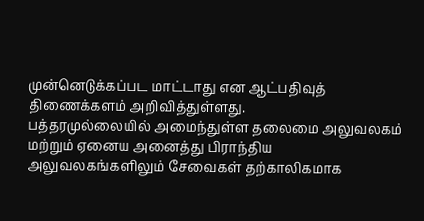முன்னெடுக்கப்பட மாட்டாது என ஆட்பதிவுத் திணைக்களம் அறிவித்துள்ளது.
பத்தரமுல்லையில் அமைந்துள்ள தலைமை அலுவலகம் மற்றும் ஏனைய அனைத்து பிராந்திய அலுவலகங்களிலும் சேவைகள் தற்காலிகமாக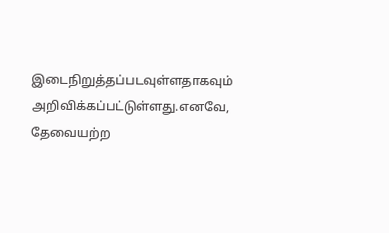இடைநிறுத்தப்படவுள்ளதாகவும் அறிவிக்கப்பட்டுள்ளது.எனவே, தேவையற்ற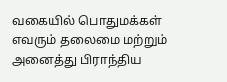வகையில் பொதுமக்கள் எவரும் தலைமை மற்றும் அனைத்து பிராந்திய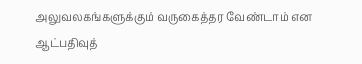அலுவலகங்களுக்கும் வருகைத்தர வேண்டாம் என ஆட்பதிவுத்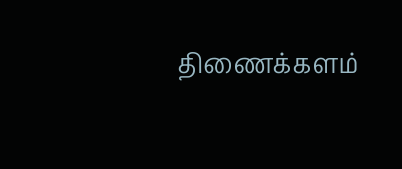திணைக்களம்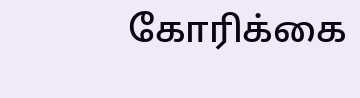கோரிக்கை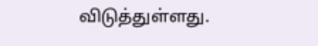விடுத்துள்ளது.